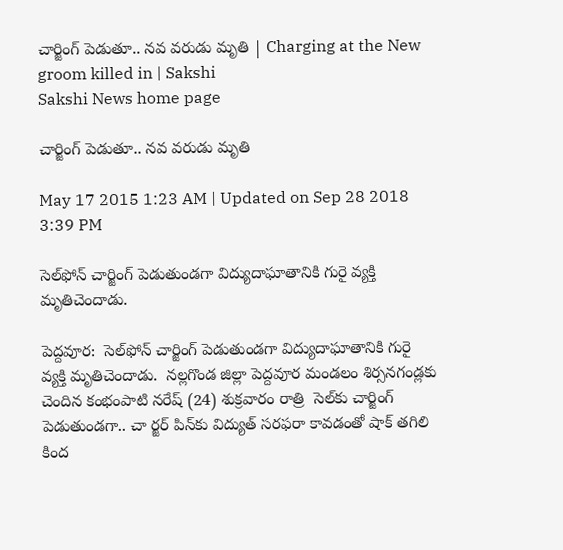చార్జింగ్ పెడుతూ.. నవ వరుడు మృతి | Charging at the New groom killed in | Sakshi
Sakshi News home page

చార్జింగ్ పెడుతూ.. నవ వరుడు మృతి

May 17 2015 1:23 AM | Updated on Sep 28 2018 3:39 PM

సెల్‌ఫోన్ చార్జింగ్ పెడుతుండగా విద్యుదాఘాతానికి గురై వ్యక్తి మృతిచెందాడు.

పెద్దవూర:  సెల్‌ఫోన్ చార్జింగ్ పెడుతుండగా విద్యుదాఘాతానికి గురై వ్యక్తి మృతిచెందాడు.  నల్లగొండ జిల్లా పెద్దవూర మండలం శిర్సనగండ్లకు చెందిన కంభంపాటి నరేష్ (24) శుక్రవారం రాత్రి  సెల్‌కు చార్జింగ్ పెడుతుండగా.. చా ర్జర్ పిన్‌కు విద్యుత్ సరఫరా కావడంతో షాక్ తగిలి కింద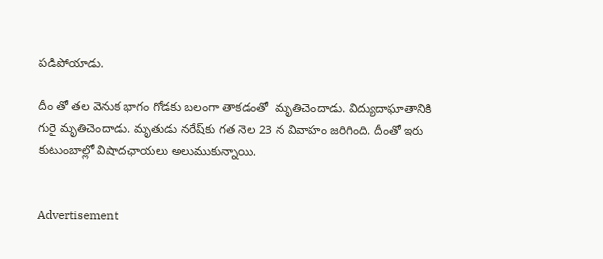పడిపోయాడు.

దీం తో తల వెనుక భాగం గోడకు బలంగా తాకడంతో  మృతిచెందాడు. విద్యుదాఘాతానికి గురై మృతిచెందాడు. మృతుడు నరేష్‌కు గత నెల 23 న వివాహం జరిగింది. దీంతో ఇరు కుటుంబాల్లో విషాదఛాయలు అలుముకున్నాయి.


Advertisement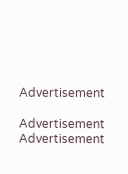Advertisement

Advertisement
Advertisement